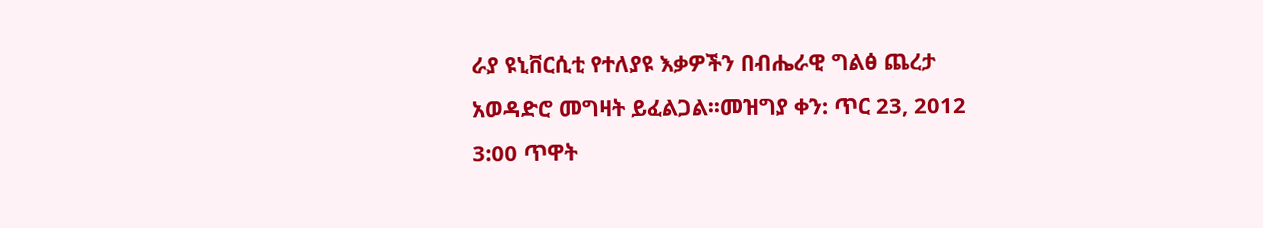ራያ ዩኒቨርሲቲ የተለያዩ እቃዎችን በብሔራዊ ግልፅ ጨረታ አወዳድሮ መግዛት ይፈልጋል፡፡መዝግያ ቀን: ጥር 23, 2012 3:00 ጥዋት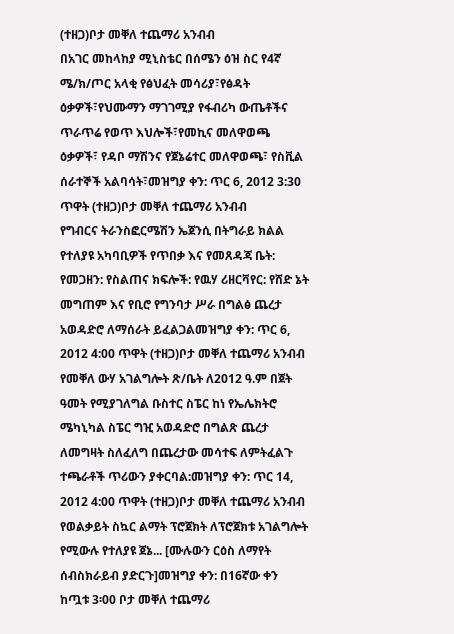(ተዘጋ)ቦታ መቐለ ተጨማሪ አንብብ
በአገር መከላከያ ሚኒስቴር በሰሜን ዕዝ ስር የ4ኛ ሜ/ክ/ጦር አላቂ የፅህፈት መሳሪያ፣የፅዳት ዕቃዎች፣የህሙማን ማገገሚያ የፋብሪካ ውጤቶችና ጥራጥሬ የወጥ እህሎች፣የመኪና መለዋወጫ ዕቃዎች፣ የዳቦ ማሽንና የጀኔሬተር መለዋወጫ፣ የስቪል ሰራተኞች አልባሳት፣መዝግያ ቀን: ጥር 6, 2012 3:30 ጥዋት (ተዘጋ)ቦታ መቐለ ተጨማሪ አንብብ
የግብርና ትራንስፎርሜሽን ኤጀንሲ በትግራይ ክልል የተለያዩ አካባቢዎች የጥበቃ እና የመጸዳጃ ቤት: የመጋዘን: የስልጠና ክፍሎች: የዉሃ ሪዘርቫየር: የሸድ ኔት መግጠም እና የቢሮ የግንባታ ሥራ በግልፅ ጨረታ አወዳድሮ ለማሰራት ይፈልጋልመዝግያ ቀን: ጥር 6, 2012 4:00 ጥዋት (ተዘጋ)ቦታ መቐለ ተጨማሪ አንብብ
የመቐለ ውሃ አገልግሎት ጽ/ቤት ለ2012 ዓ.ም በጀት ዓመት የሚያገለግል ቡስተር ስፔር ከነ የኤሌክትሮ ሜካኒካል ስፔር ግዢ አወዳድሮ በግልጽ ጨረታ ለመግዛት ስለፈለግ በጨረታው መሳተፍ ለምትፈልጉ ተጫራቶች ጥሪውን ያቀርባል:መዝግያ ቀን: ጥር 14, 2012 4:00 ጥዋት (ተዘጋ)ቦታ መቐለ ተጨማሪ አንብብ
የወልቃይት ስኳር ልማት ፕሮጀክት ለፕሮጀክቱ አገልግሎት የሚውሉ የተለያዩ ጀኔ... [ሙሉውን ርዕስ ለማየት ሰብስክራይብ ያድርጉ]መዝግያ ቀን: በ16ኛው ቀን ከጧቱ 3፡00 ቦታ መቐለ ተጨማሪ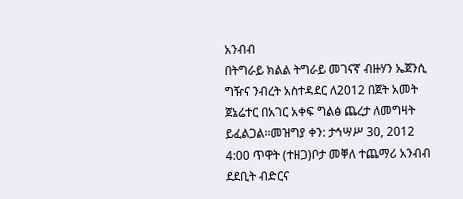አንብብ
በትግራይ ክልል ትግራይ መገናኛ ብዙሃን ኤጀንሲ ግዥና ንብረት አስተዳደር ለ2012 በጀት አመት ጀኔሬተር በአገር አቀፍ ግልፅ ጨረታ ለመግዛት ይፈልጋል፡፡መዝግያ ቀን: ታኅሣሥ 30, 2012 4:00 ጥዋት (ተዘጋ)ቦታ መቐለ ተጨማሪ አንብብ
ደደቢት ብድርና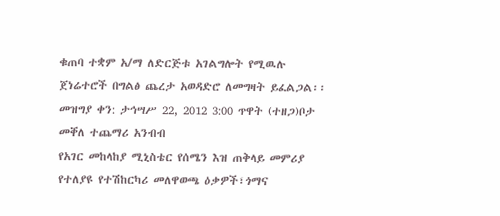ቁጠባ ተቋም አ/ማ ለድርጅቱ አገልግሎት የሚዉሉ ጀነሬተሮች በግልፅ ጨረታ አወዳድሮ ለመግዛት ይፈልጋል፡፡መዝግያ ቀን: ታኅሣሥ 22, 2012 3:00 ጥዋት (ተዘጋ)ቦታ መቐለ ተጨማሪ አንብብ
የአገር መከላከያ ሚኒስቴር የሰሜን እዝ ጠቅላይ መምሪያ የተለያዩ የተሽከርካሪ መለዋወጫ ዕቃዎች፣ጎማና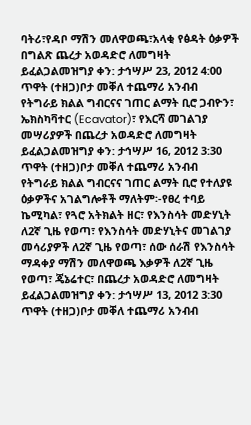ባትሪ፣የዳቦ ማሽን መለዋወጫ፣አላቂ የፅዳት ዕቃዎች በግልጽ ጨረታ አወዳድሮ ለመግዛት ይፈልጋልመዝግያ ቀን: ታኅሣሥ 23, 2012 4:00 ጥዋት (ተዘጋ)ቦታ መቐለ ተጨማሪ አንብብ
የትግራይ ክልል ግብርናና ገጠር ልማት ቢሮ ጋብዮን፣ ኤክስካቫተር (Ecavator)፣ የእርሻ መገልገያ መሣሪያዎች በጨረታ አወዳድሮ ለመግዛት ይፈልጋልመዝግያ ቀን: ታኅሣሥ 16, 2012 3:30 ጥዋት (ተዘጋ)ቦታ መቐለ ተጨማሪ አንብብ
የትግራይ ክልል ግብርናና ገጠር ልማት ቢሮ የተለያዩ ዕቃዎችና አገልግሎቶች ማለትም፡-የፀረ ተባይ ኬሚካል፣ የጓሮ አትክልት ዘር፣ የእንስሳት መድሃኒት ለ2ኛ ጊዜ የወጣ፣ የእንስሳት መድሃኒትና መገልገያ መሳሪያዎች ለ2ኛ ጊዜ የወጣ፣ ሰው ሰራሽ የእንስሳት ማዳቀያ ማሽን መለዋወጫ እቃዎች ለ2ኛ ጊዜ የወጣ፣ ጄኔሬተር፣ በጨረታ አወዳድሮ ለመግዛት ይፈልጋልመዝግያ ቀን: ታኅሣሥ 13, 2012 3:30 ጥዋት (ተዘጋ)ቦታ መቐለ ተጨማሪ አንብብ